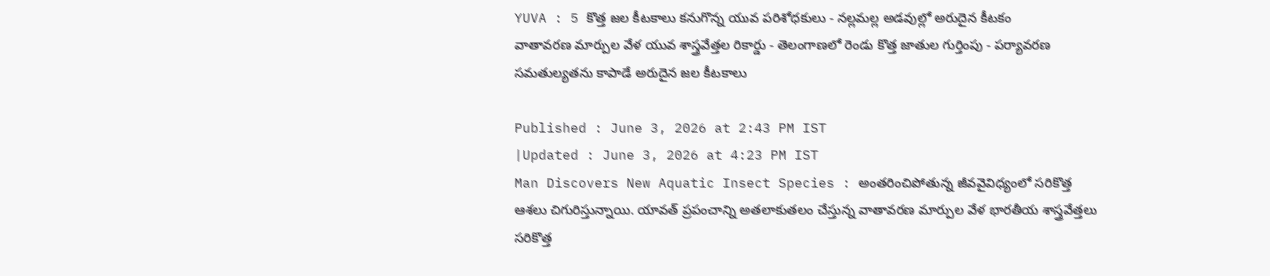YUVA : 5 కొత్త జల కీటకాలు కనుగొన్న యువ పరిశోధకులు - నల్లమల్ల అడవుల్లో అరుదైన కీటకం
వాతావరణ మార్పుల వేళ యువ శాస్త్రవేత్తల రికార్డు - తెలంగాణలో రెండు కొత్త జాతుల గుర్తింపు - పర్యావరణ సమతుల్యతను కాపాడే అరుదైన జల కీటకాలు

Published : June 3, 2026 at 2:43 PM IST
|Updated : June 3, 2026 at 4:23 PM IST
Man Discovers New Aquatic Insect Species : అంతరించిపోతున్న జీవవైవిధ్యంలో సరికొత్త ఆశలు చిగురిస్తున్నాయి. యావత్ ప్రపంచాన్ని అతలాకుతలం చేస్తున్న వాతావరణ మార్పుల వేళ భారతీయ శాస్త్రవేత్తలు సరికొత్త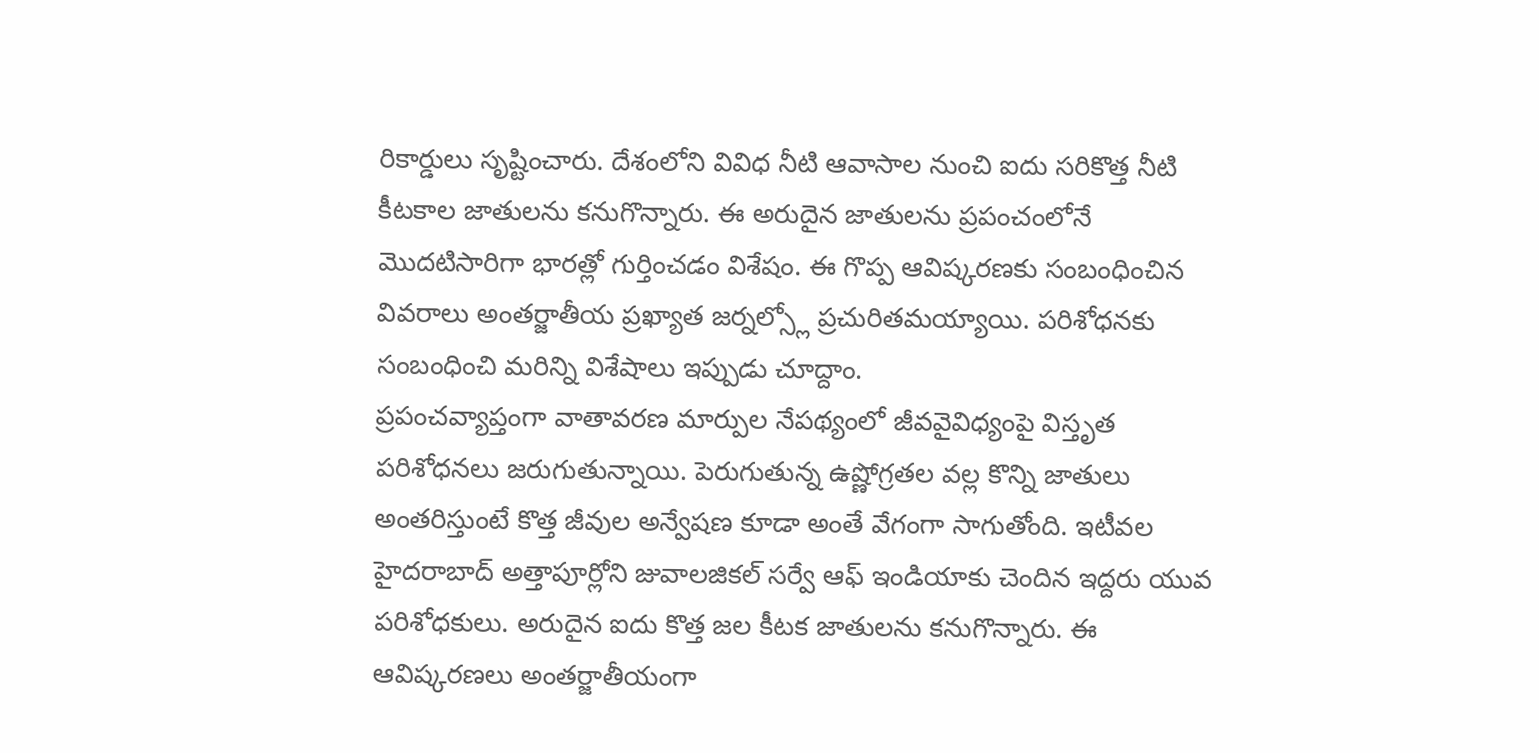రికార్డులు సృష్టించారు. దేశంలోని వివిధ నీటి ఆవాసాల నుంచి ఐదు సరికొత్త నీటి కీటకాల జాతులను కనుగొన్నారు. ఈ అరుదైన జాతులను ప్రపంచంలోనే మొదటిసారిగా భారత్లో గుర్తించడం విశేషం. ఈ గొప్ప ఆవిష్కరణకు సంబంధించిన వివరాలు అంతర్జాతీయ ప్రఖ్యాత జర్నల్స్లో ప్రచురితమయ్యాయి. పరిశోధనకు సంబంధించి మరిన్ని విశేషాలు ఇప్పుడు చూద్దాం.
ప్రపంచవ్యాప్తంగా వాతావరణ మార్పుల నేపథ్యంలో జీవవైవిధ్యంపై విస్తృత పరిశోధనలు జరుగుతున్నాయి. పెరుగుతున్న ఉష్ణోగ్రతల వల్ల కొన్ని జాతులు అంతరిస్తుంటే కొత్త జీవుల అన్వేషణ కూడా అంతే వేగంగా సాగుతోంది. ఇటీవల హైదరాబాద్ అత్తాపూర్లోని జువాలజికల్ సర్వే ఆఫ్ ఇండియాకు చెందిన ఇద్దరు యువ పరిశోధకులు. అరుదైన ఐదు కొత్త జల కీటక జాతులను కనుగొన్నారు. ఈ ఆవిష్కరణలు అంతర్జాతీయంగా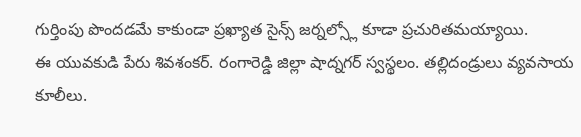గుర్తింపు పొందడమే కాకుండా ప్రఖ్యాత సైన్స్ జర్నల్స్లో కూడా ప్రచురితమయ్యాయి.
ఈ యువకుడి పేరు శివశంకర్. రంగారెడ్డి జిల్లా షాద్నగర్ స్వస్థలం. తల్లిదండ్రులు వ్యవసాయ కూలీలు.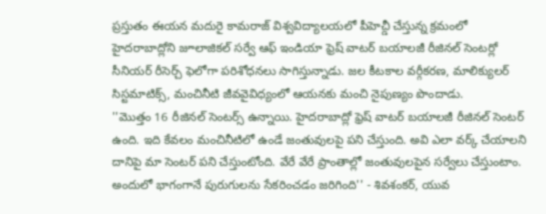ప్రస్తుతం ఈయన మదురై కామరాజ్ విశ్వవిద్యాలయలో పీహెచ్డీ చేస్తున్న క్రమంలో హైదరాబాద్లోని జూలాజికల్ సర్వే ఆఫ్ ఇండియా ఫ్రెష్ వాటర్ బయాలజీ రీజినల్ సెంటర్లో సీనియర్ రీసెర్చ్ ఫెలోగా పరిశోధనలు సాగిస్తున్నాడు. జల కీటకాల వర్గీకరణ, మాలిక్యులర్ సిస్టమాటిక్స్, మంచినీటి జీవవైవిధ్యంలో ఆయనకు మంచి నైపుణ్యం పొందాడు.
''మొత్తం 16 రీజినల్ సెంటర్స్ ఉన్నాయి. హైదరాబాద్లో ఫ్రెష్ వాటర్ బయాలజీ రీజినల్ సెంటర్ ఉంది. ఇది కేవలం మంచినీటిలో ఉండే జంతువులపై పని చేస్తుంది. అవి ఎలా వర్క్ చేయాలని దానిపై మా సెంటర్ పని చేస్తుంటోంది. వేరే వేరే ప్రాంతాల్లో జంతువులపైన సర్వేలు చేస్తుంటాం. అందులో భాగంగానే పురుగులను సేకరించడం జరిగింది'' - శివశంకర్, యువ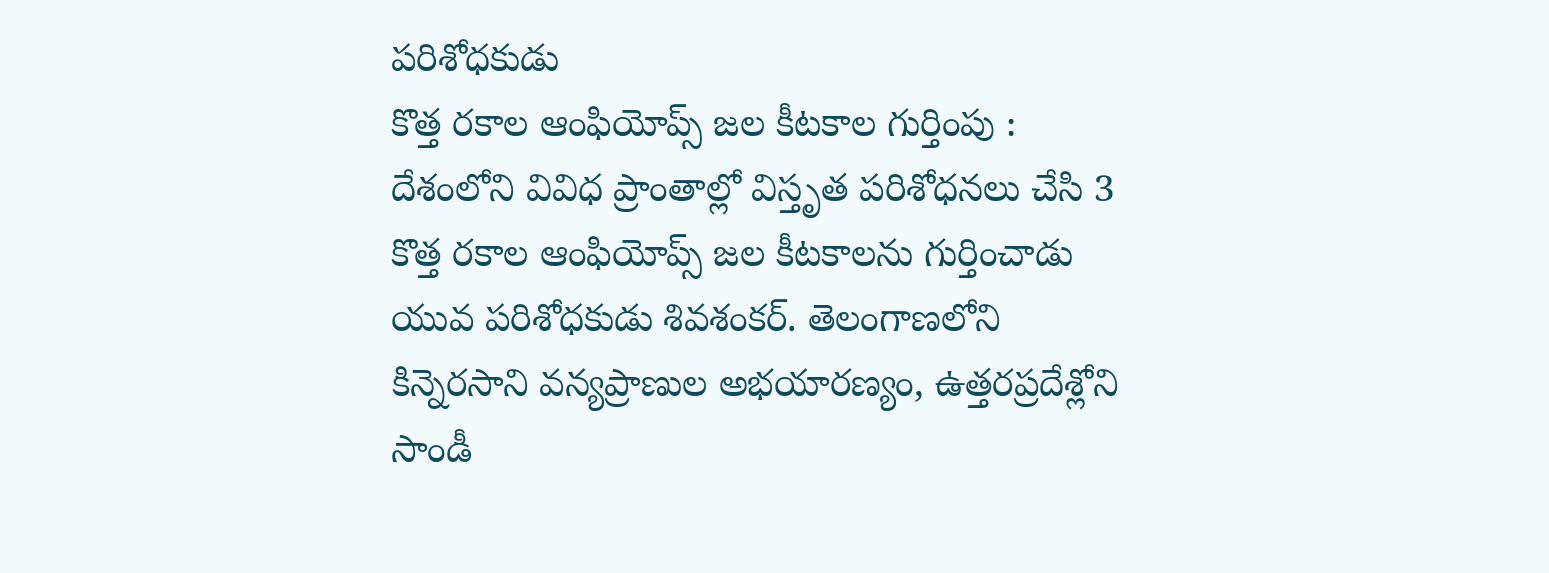పరిశోధకుడు
కొత్త రకాల ఆంఫియోప్స్ జల కీటకాల గుర్తింపు : దేశంలోని వివిధ ప్రాంతాల్లో విస్తృత పరిశోధనలు చేసి 3 కొత్త రకాల ఆంఫియోప్స్ జల కీటకాలను గుర్తించాడు యువ పరిశోధకుడు శివశంకర్. తెలంగాణలోని కిన్నెరసాని వన్యప్రాణుల అభయారణ్యం, ఉత్తరప్రదేశ్లోని సాండీ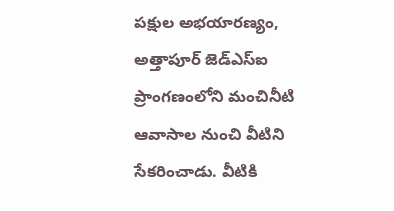పక్షుల అభయారణ్యం, అత్తాపూర్ జెడ్ఎస్ఐ ప్రాంగణంలోని మంచినీటి ఆవాసాల నుంచి వీటిని సేకరించాడు. వీటికి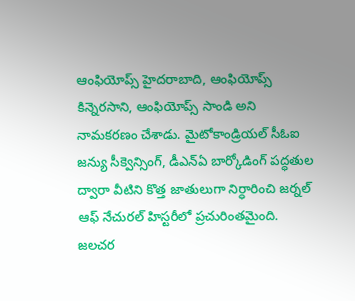ఆంఫియోప్స్ హైదరాబాది, ఆంఫియోప్స్ కిన్నెరసాని, ఆంఫియోప్స్ సాండి అని నామకరణం చేశాడు. మైటోకాండ్రియల్ సీఓఐ జన్యు సీక్వెన్సింగ్, డీఎన్ఏ బార్కోడింగ్ పద్ధతుల ద్వారా వీటిని కొత్త జాతులుగా నిర్ధారించి జర్నల్ ఆఫ్ నేచురల్ హిస్టరీలో ప్రచురింతమైంది.
జలచర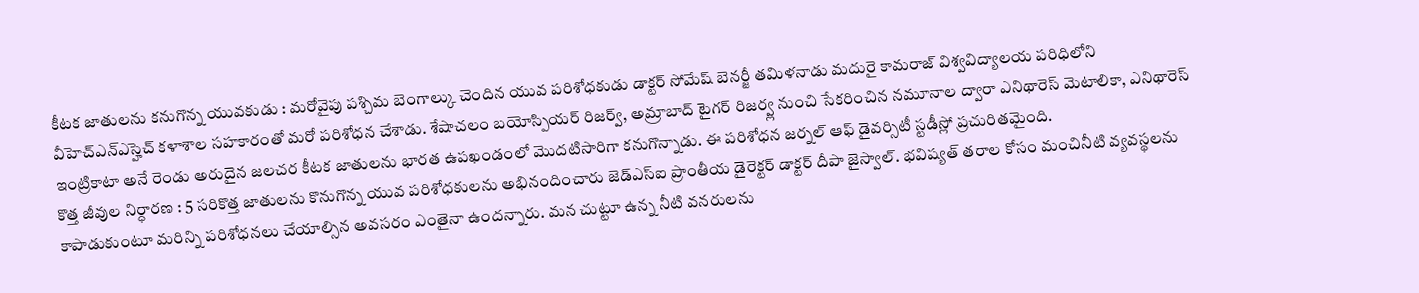కీటక జాతులను కనుగొన్న యువకుడు : మరోవైపు పశ్చిమ బెంగాల్కు చెందిన యువ పరిశోధకుడు డాక్టర్ సోమేష్ బెనర్జీ తమిళనాడు మదురై కామరాజ్ విశ్వవిద్యాలయ పరిధిలోని వీహెచ్ఎన్ఎస్హెచ్ కళాశాల సహకారంతో మరో పరిశోధన చేశాడు. శేషాచలం బయోస్పియర్ రిజర్వ్, అమ్రాబాద్ టైగర్ రిజర్వ్ల నుంచి సేకరించిన నమూనాల ద్వారా ఎనిథారెస్ మెటాలికా, ఎనిథారెస్ ఇంట్రికాటా అనే రెండు అరుదైన జలచర కీటక జాతులను భారత ఉపఖండంలో మొదటిసారిగా కనుగొన్నాడు. ఈ పరిశోధన జర్నల్ ఆఫ్ డైవర్సిటీ స్టడీస్లో ప్రచురితమైంది.
కొత్త జీవుల నిర్ధారణ : 5 సరికొత్త జాతులను కొనుగొన్న యువ పరిశోధకులను అభినందించారు జెడ్ఎస్ఐ ప్రాంతీయ డైరెక్టర్ డాక్టర్ దీపా జైస్వాల్. భవిష్యత్ తరాల కోసం మంచినీటి వ్యవస్థలను కాపాడుకుంటూ మరిన్ని పరిశోధనలు చేయాల్సిన అవసరం ఎంతైనా ఉందన్నారు. మన చుట్టూ ఉన్న నీటి వనరులను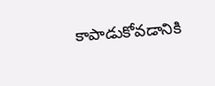కాపాడుకోవడానికి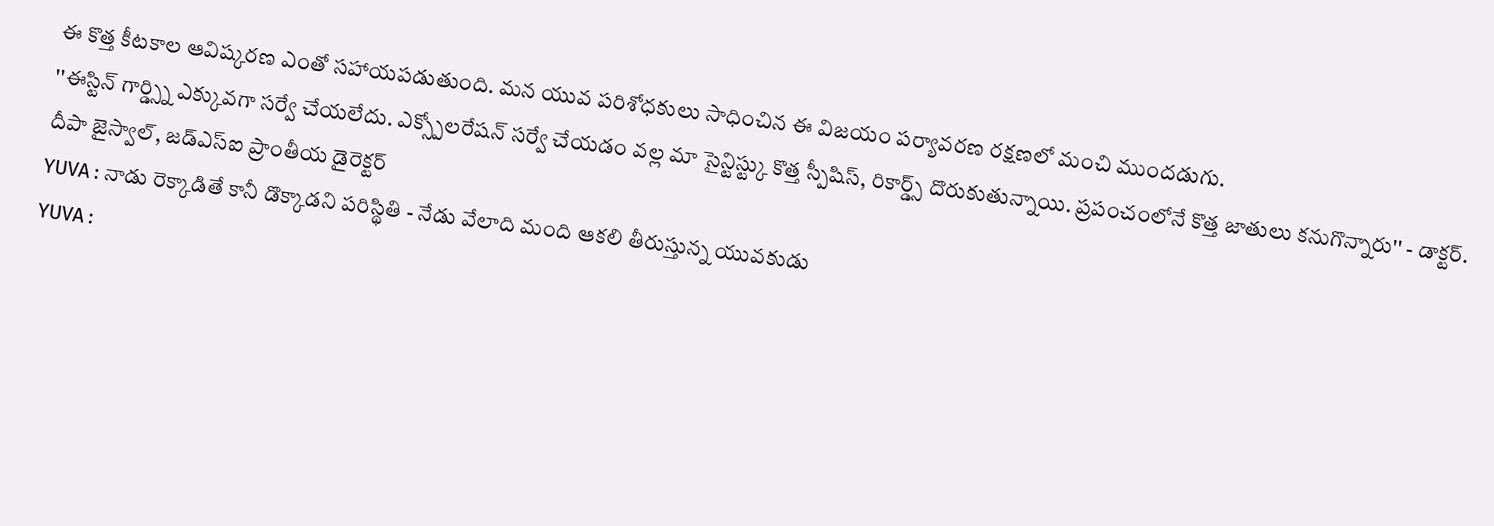ఈ కొత్త కీటకాల ఆవిష్కరణ ఎంతో సహాయపడుతుంది. మన యువ పరిశోధకులు సాధించిన ఈ విజయం పర్యావరణ రక్షణలో మంచి ముందడుగు.
''ఈస్టిన్ గార్డ్స్ని ఎక్కువగా సర్వే చేయలేదు. ఎక్స్పోలరేషన్ సర్వే చేయడం వల్ల మా సైన్టిస్ట్కు కొత్త స్పీషిస్, రికార్డ్స్ దొరుకుతున్నాయి. ప్రపంచంలోనే కొత్త జాతులు కనుగొన్నారు'' - డాక్టర్. దీపా జైస్వాల్, జడ్ఎస్ఐ ప్రాంతీయ డైరెక్టర్
YUVA : నాడు రెక్కాడితే కానీ డొక్కాడని పరిస్థితి - నేడు వేలాది మంది ఆకలి తీరుస్తున్న యువకుడు
YUVA :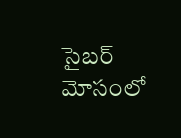సైబర్ మోసంలో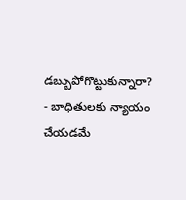డబ్బుపోగొట్టుకున్నారా? - బాధితులకు న్యాయం చేయడమే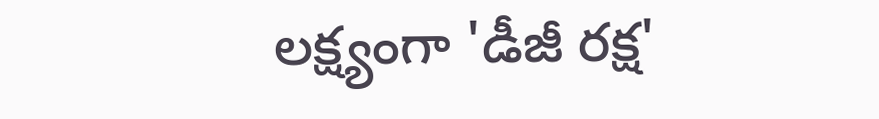లక్ష్యంగా 'డీజీ రక్ష'